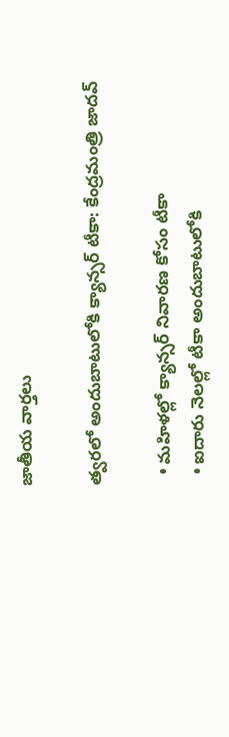జాతీయ వార్తలు

త్వరలో అందుబాటులోకి క్యాన్సర్ టీకా: కేంద్రమంత్రి జాదవ్

  • మహిళల్లో క్యాన్సర్ నివారణ కోసం టీకా
  • ఐదారు నెలల్లో టీకా అందుబాటులోకి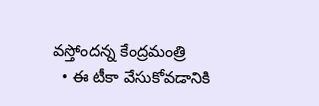వస్తోందన్న కేంద్రమంత్రి
  • ఈ టీకా వేసుకోవడానికి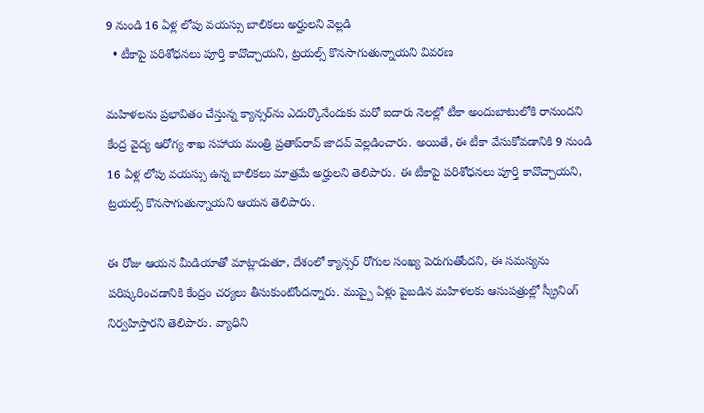9 నుండి 16 ఏళ్ల లోపు వయస్సు బాలికలు అర్హులని వెల్లడి
  • టీకాపై పరిశోధనలు పూర్తి కావొచ్చాయని, ట్రయల్స్ కొనసాగుతున్నాయని వివరణ

మహిళలను ప్రభావితం చేస్తున్న క్యాన్సర్‌ను ఎదుర్కొనేందుకు మరో ఐదారు నెలల్లో టీకా అందుబాటులోకి రానుందని కేంద్ర వైద్య ఆరోగ్య శాఖ సహాయ మంత్రి ప్రతాప్‌రావ్ జాదవ్ వెల్లడించారు. అయితే, ఈ టీకా వేసుకోవడానికి 9 నుండి 16 ఏళ్ల లోపు వయస్సు ఉన్న బాలికలు మాత్రమే అర్హులని తెలిపారు. ఈ టీకాపై పరిశోధనలు పూర్తి కావొచ్చాయని, ట్రయల్స్ కొనసాగుతున్నాయని ఆయన తెలిపారు.

ఈ రోజు ఆయన మీడియాతో మాట్లాడుతూ, దేశంలో క్యాన్సర్ రోగుల సంఖ్య పెరుగుతోందని, ఈ సమస్యను పరిష్కరించడానికి కేంద్రం చర్యలు తీసుకుంటోందన్నారు. ముప్పై ఏళ్లు పైబడిన మహిళలకు ఆసుపత్రుల్లో స్క్రీనింగ్ నిర్వహిస్తారని తెలిపారు. వ్యాధిని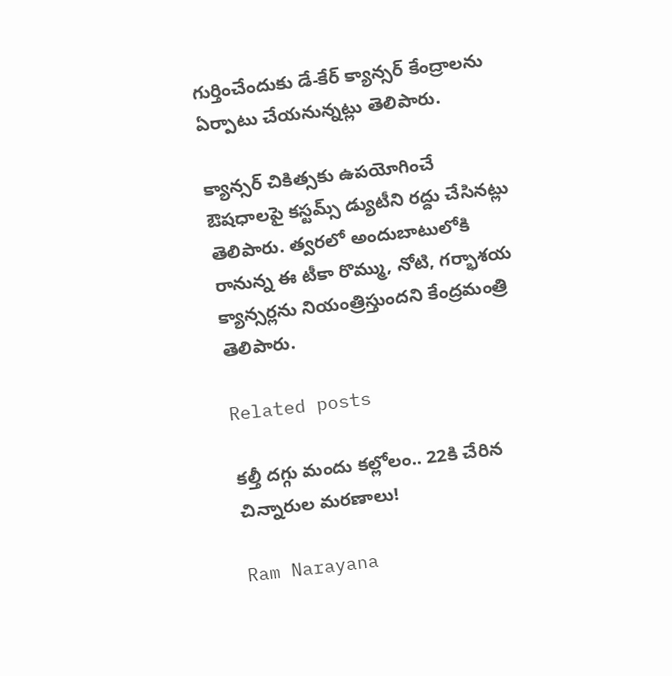గుర్తించేందుకు డే-కేర్ క్యాన్సర్ కేంద్రాలను ఏర్పాటు చేయనున్నట్లు తెలిపారు.

క్యాన్సర్ చికిత్సకు ఉపయోగించే ఔషధాలపై కస్టమ్స్ డ్యుటీని రద్దు చేసినట్లు తెలిపారు. త్వరలో అందుబాటులోకి రానున్న ఈ టీకా రొమ్ము, నోటి, గర్భాశయ క్యాన్సర్లను నియంత్రిస్తుందని కేంద్రమంత్రి తెలిపారు.

Related posts

కల్తీ దగ్గు మందు కల్లోలం.. 22కి చేరిన చిన్నారుల మరణాలు!

Ram Narayana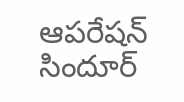ఆపరేషన్ సిందూర్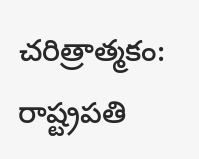చరిత్రాత్మకం: రాష్ట్రపతి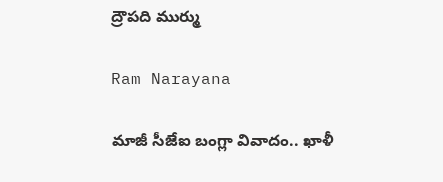ద్రౌపది ముర్ము

Ram Narayana

మాజీ సీజేఐ బంగ్లా వివాదం.. ఖాళీ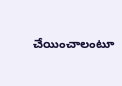చేయించాలంటూ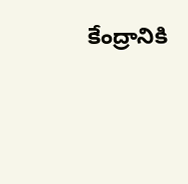కేంద్రానికి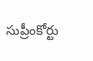సుప్రీంకోర్టు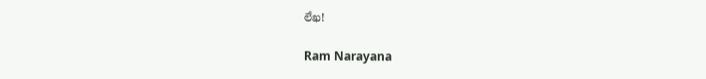లేఖ!

Ram Narayana